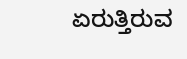ಏರುತ್ತಿರುವ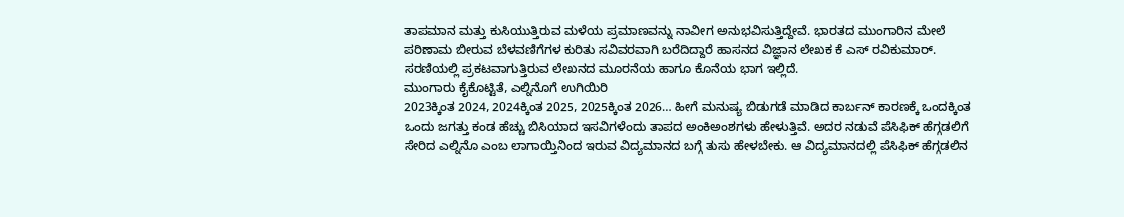ತಾಪಮಾನ ಮತ್ತು ಕುಸಿಯುತ್ತಿರುವ ಮಳೆಯ ಪ್ರಮಾಣವನ್ನು ನಾವೀಗ ಅನುಭವಿಸುತ್ತಿದ್ದೇವೆ. ಭಾರತದ ಮುಂಗಾರಿನ ಮೇಲೆ ಪರಿಣಾಮ ಬೀರುವ ಬೆಳವಣಿಗೆಗಳ ಕುರಿತು ಸವಿವರವಾಗಿ ಬರೆದಿದ್ದಾರೆ ಹಾಸನದ ವಿಜ್ಞಾನ ಲೇಖಕ ಕೆ ಎಸ್ ರವಿಕುಮಾರ್. ಸರಣಿಯಲ್ಲಿ ಪ್ರಕಟವಾಗುತ್ತಿರುವ ಲೇಖನದ ಮೂರನೆಯ ಹಾಗೂ ಕೊನೆಯ ಭಾಗ ಇಲ್ಲಿದೆ.
ಮುಂಗಾರು ಕೈಕೊಟ್ಟಿತೆ, ಎಲ್ನಿನೊಗೆ ಉಗಿಯಿರಿ
2023ಕ್ಕಿಂತ 2024, 2024ಕ್ಕಿಂತ 2025, 2025ಕ್ಕಿಂತ 2026… ಹೀಗೆ ಮನುಷ್ಯ ಬಿಡುಗಡೆ ಮಾಡಿದ ಕಾರ್ಬನ್ ಕಾರಣಕ್ಕೆ ಒಂದಕ್ಕಿಂತ ಒಂದು ಜಗತ್ತು ಕಂಡ ಹೆಚ್ಚು ಬಿಸಿಯಾದ ಇಸವಿಗಳೆಂದು ತಾಪದ ಅಂಕಿಅಂಶಗಳು ಹೇಳುತ್ತಿವೆ. ಅದರ ನಡುವೆ ಪೆಸಿಫಿಕ್ ಹೆಗ್ಗಡಲಿಗೆ ಸೇರಿದ ಎಲ್ನಿನೊ ಎಂಬ ಲಾಗಾಯ್ತಿನಿಂದ ಇರುವ ವಿದ್ಯಮಾನದ ಬಗ್ಗೆ ತುಸು ಹೇಳಬೇಕು. ಆ ವಿದ್ಯಮಾನದಲ್ಲಿ ಪೆಸಿಫಿಕ್ ಹೆಗ್ಗಡಲಿನ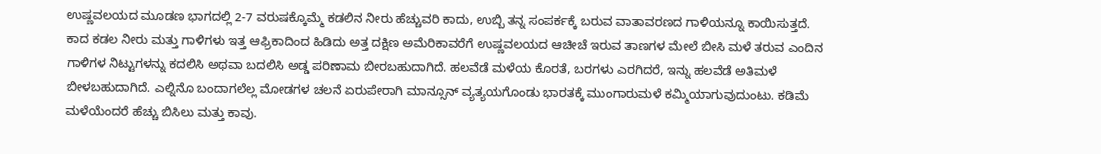ಉಷ್ಣವಲಯದ ಮೂಡಣ ಭಾಗದಲ್ಲಿ 2-7 ವರುಷಕ್ಕೊಮ್ಮೆ ಕಡಲಿನ ನೀರು ಹೆಚ್ಚುವರಿ ಕಾದು, ಉಬ್ಬಿ ತನ್ನ ಸಂಪರ್ಕಕ್ಕೆ ಬರುವ ವಾತಾವರಣದ ಗಾಳಿಯನ್ನೂ ಕಾಯಿಸುತ್ತದೆ. ಕಾದ ಕಡಲ ನೀರು ಮತ್ತು ಗಾಳಿಗಳು ಇತ್ತ ಆಫ್ರಿಕಾದಿಂದ ಹಿಡಿದು ಅತ್ತ ದಕ್ಷಿಣ ಅಮೆರಿಕಾವರೆಗೆ ಉಷ್ಣವಲಯದ ಆಚೀಚೆ ಇರುವ ತಾಣಗಳ ಮೇಲೆ ಬೀಸಿ ಮಳೆ ತರುವ ಎಂದಿನ ಗಾಳಿಗಳ ನಿಟ್ಟುಗಳನ್ನು ಕದಲಿಸಿ ಅಥವಾ ಬದಲಿಸಿ ಅಡ್ಡ ಪರಿಣಾಮ ಬೀರಬಹುದಾಗಿದೆ. ಹಲವೆಡೆ ಮಳೆಯ ಕೊರತೆ, ಬರಗಳು ಎರಗಿದರೆ, ಇನ್ನು ಹಲವೆಡೆ ಅತಿಮಳೆ ಬೀಳಬಹುದಾಗಿದೆ. ಎಲ್ನಿನೊ ಬಂದಾಗಲೆಲ್ಲ ಮೋಡಗಳ ಚಲನೆ ಏರುಪೇರಾಗಿ ಮಾನ್ಸೂನ್ ವ್ಯತ್ಯಯಗೊಂಡು ಭಾರತಕ್ಕೆ ಮುಂಗಾರುಮಳೆ ಕಮ್ಮಿಯಾಗುವುದುಂಟು. ಕಡಿಮೆ ಮಳೆಯೆಂದರೆ ಹೆಚ್ಚು ಬಿಸಿಲು ಮತ್ತು ಕಾವು.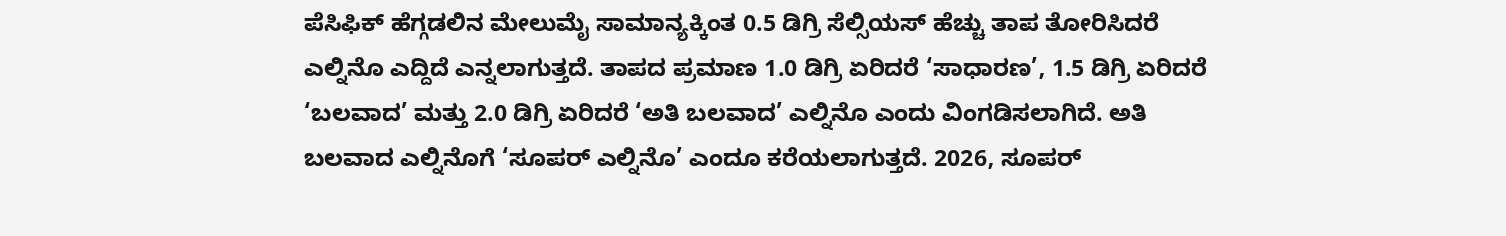ಪೆಸಿಫಿಕ್ ಹೆಗ್ಗಡಲಿನ ಮೇಲುಮೈ ಸಾಮಾನ್ಯಕ್ಕಿಂತ 0.5 ಡಿಗ್ರಿ ಸೆಲ್ಸಿಯಸ್ ಹೆಚ್ಚು ತಾಪ ತೋರಿಸಿದರೆ ಎಲ್ನಿನೊ ಎದ್ದಿದೆ ಎನ್ನಲಾಗುತ್ತದೆ. ತಾಪದ ಪ್ರಮಾಣ 1.0 ಡಿಗ್ರಿ ಏರಿದರೆ ‘ಸಾಧಾರಣ’, 1.5 ಡಿಗ್ರಿ ಏರಿದರೆ ‘ಬಲವಾದ’ ಮತ್ತು 2.0 ಡಿಗ್ರಿ ಏರಿದರೆ ‘ಅತಿ ಬಲವಾದ’ ಎಲ್ನಿನೊ ಎಂದು ವಿಂಗಡಿಸಲಾಗಿದೆ. ಅತಿ ಬಲವಾದ ಎಲ್ನಿನೊಗೆ ‘ಸೂಪರ್ ಎಲ್ನಿನೊ’ ಎಂದೂ ಕರೆಯಲಾಗುತ್ತದೆ. 2026, ಸೂಪರ್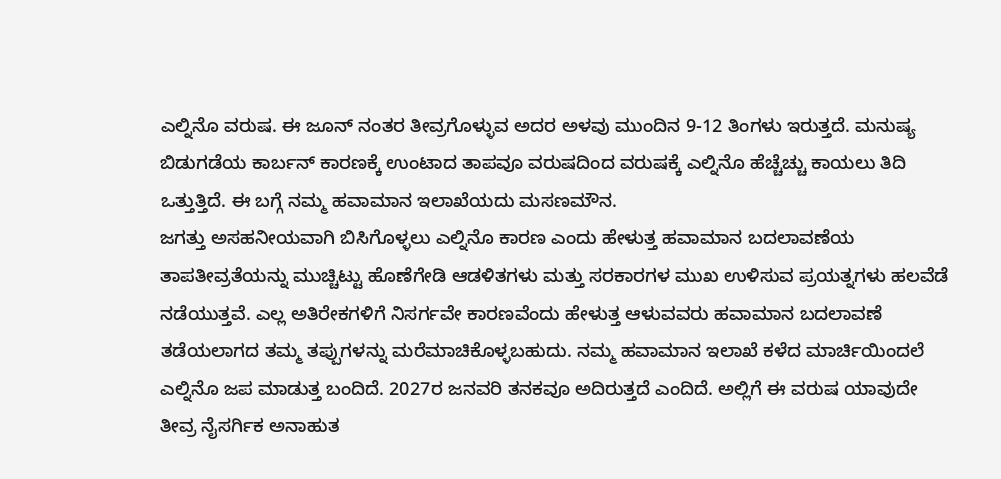ಎಲ್ನಿನೊ ವರುಷ. ಈ ಜೂನ್ ನಂತರ ತೀವ್ರಗೊಳ್ಳುವ ಅದರ ಅಳವು ಮುಂದಿನ 9-12 ತಿಂಗಳು ಇರುತ್ತದೆ. ಮನುಷ್ಯ ಬಿಡುಗಡೆಯ ಕಾರ್ಬನ್ ಕಾರಣಕ್ಕೆ ಉಂಟಾದ ತಾಪವೂ ವರುಷದಿಂದ ವರುಷಕ್ಕೆ ಎಲ್ನಿನೊ ಹೆಚ್ಚೆಚ್ಚು ಕಾಯಲು ತಿದಿ ಒತ್ತುತ್ತಿದೆ. ಈ ಬಗ್ಗೆ ನಮ್ಮ ಹವಾಮಾನ ಇಲಾಖೆಯದು ಮಸಣಮೌನ.
ಜಗತ್ತು ಅಸಹನೀಯವಾಗಿ ಬಿಸಿಗೊಳ್ಳಲು ಎಲ್ನಿನೊ ಕಾರಣ ಎಂದು ಹೇಳುತ್ತ ಹವಾಮಾನ ಬದಲಾವಣೆಯ ತಾಪತೀವ್ರತೆಯನ್ನು ಮುಚ್ಚಿಟ್ಟು ಹೊಣೆಗೇಡಿ ಆಡಳಿತಗಳು ಮತ್ತು ಸರಕಾರಗಳ ಮುಖ ಉಳಿಸುವ ಪ್ರಯತ್ನಗಳು ಹಲವೆಡೆ ನಡೆಯುತ್ತವೆ. ಎಲ್ಲ ಅತಿರೇಕಗಳಿಗೆ ನಿಸರ್ಗವೇ ಕಾರಣವೆಂದು ಹೇಳುತ್ತ ಆಳುವವರು ಹವಾಮಾನ ಬದಲಾವಣೆ ತಡೆಯಲಾಗದ ತಮ್ಮ ತಪ್ಪುಗಳನ್ನು ಮರೆಮಾಚಿಕೊಳ್ಳಬಹುದು. ನಮ್ಮ ಹವಾಮಾನ ಇಲಾಖೆ ಕಳೆದ ಮಾರ್ಚಿಯಿಂದಲೆ ಎಲ್ನಿನೊ ಜಪ ಮಾಡುತ್ತ ಬಂದಿದೆ. 2027ರ ಜನವರಿ ತನಕವೂ ಅದಿರುತ್ತದೆ ಎಂದಿದೆ. ಅಲ್ಲಿಗೆ ಈ ವರುಷ ಯಾವುದೇ ತೀವ್ರ ನೈಸರ್ಗಿಕ ಅನಾಹುತ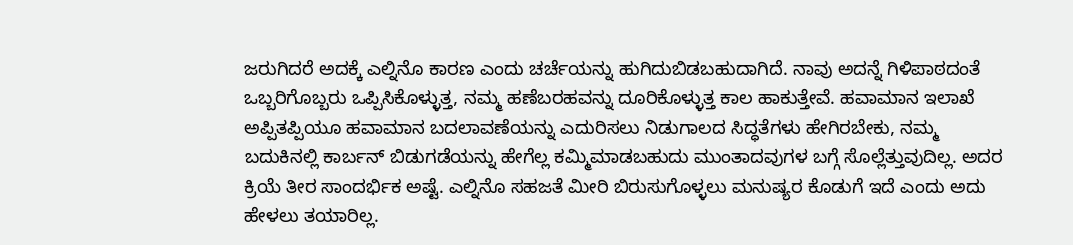ಜರುಗಿದರೆ ಅದಕ್ಕೆ ಎಲ್ನಿನೊ ಕಾರಣ ಎಂದು ಚರ್ಚೆಯನ್ನು ಹುಗಿದುಬಿಡಬಹುದಾಗಿದೆ. ನಾವು ಅದನ್ನೆ ಗಿಳಿಪಾಠದಂತೆ ಒಬ್ಬರಿಗೊಬ್ಬರು ಒಪ್ಪಿಸಿಕೊಳ್ಳುತ್ತ, ನಮ್ಮ ಹಣೆಬರಹವನ್ನು ದೂರಿಕೊಳ್ಳುತ್ತ ಕಾಲ ಹಾಕುತ್ತೇವೆ. ಹವಾಮಾನ ಇಲಾಖೆ ಅಪ್ಪಿತಪ್ಪಿಯೂ ಹವಾಮಾನ ಬದಲಾವಣೆಯನ್ನು ಎದುರಿಸಲು ನಿಡುಗಾಲದ ಸಿದ್ಧತೆಗಳು ಹೇಗಿರಬೇಕು, ನಮ್ಮ ಬದುಕಿನಲ್ಲಿ ಕಾರ್ಬನ್ ಬಿಡುಗಡೆಯನ್ನು ಹೇಗೆಲ್ಲ ಕಮ್ಮಿಮಾಡಬಹುದು ಮುಂತಾದವುಗಳ ಬಗ್ಗೆ ಸೊಲ್ಲೆತ್ತುವುದಿಲ್ಲ. ಅದರ ಕ್ರಿಯೆ ತೀರ ಸಾಂದರ್ಭಿಕ ಅಷ್ಟೆ. ಎಲ್ನಿನೊ ಸಹಜತೆ ಮೀರಿ ಬಿರುಸುಗೊಳ್ಳಲು ಮನುಷ್ಯರ ಕೊಡುಗೆ ಇದೆ ಎಂದು ಅದು ಹೇಳಲು ತಯಾರಿಲ್ಲ.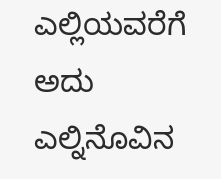ಎಲ್ಲಿಯವರೆಗೆ ಅದು ಎಲ್ನಿನೊವಿನ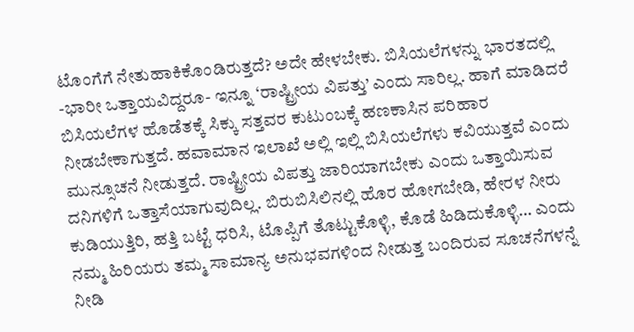ಟೊಂಗೆಗೆ ನೇತುಹಾಕಿಕೊಂಡಿರುತ್ತದೆ? ಅದೇ ಹೇಳಬೇಕು. ಬಿಸಿಯಲೆಗಳನ್ನು ಭಾರತದಲ್ಲಿ -ಭಾರೀ ಒತ್ತಾಯವಿದ್ದರೂ- ಇನ್ನೂ ‘ರಾಷ್ಟ್ರೀಯ ವಿಪತ್ತು’ ಎಂದು ಸಾರಿಲ್ಲ. ಹಾಗೆ ಮಾಡಿದರೆ ಬಿಸಿಯಲೆಗಳ ಹೊಡೆತಕ್ಕೆ ಸಿಕ್ಕು ಸತ್ತವರ ಕುಟುಂಬಕ್ಕೆ ಹಣಕಾಸಿನ ಪರಿಹಾರ ನೀಡಬೇಕಾಗುತ್ತದೆ. ಹವಾಮಾನ ಇಲಾಖೆ ಅಲ್ಲಿ ಇಲ್ಲಿ ಬಿಸಿಯಲೆಗಳು ಕವಿಯುತ್ತವೆ ಎಂದು ಮುನ್ಸೂಚನೆ ನೀಡುತ್ತದೆ. ರಾಷ್ಟ್ರೀಯ ವಿಪತ್ತು ಜಾರಿಯಾಗಬೇಕು ಎಂದು ಒತ್ತಾಯಿಸುವ ದನಿಗಳಿಗೆ ಒತ್ತಾಸೆಯಾಗುವುದಿಲ್ಲ. ಬಿರುಬಿಸಿಲಿನಲ್ಲಿ ಹೊರ ಹೋಗಬೇಡಿ, ಹೇರಳ ನೀರು ಕುಡಿಯುತ್ತಿರಿ, ಹತ್ತಿ ಬಟ್ಟೆ ಧರಿಸಿ, ಟೊಪ್ಪಿಗೆ ತೊಟ್ಟುಕೊಳ್ಳಿ, ಕೊಡೆ ಹಿಡಿದುಕೊಳ್ಳಿ… ಎಂದು ನಮ್ಮ ಹಿರಿಯರು ತಮ್ಮ ಸಾಮಾನ್ಯ ಅನುಭವಗಳಿಂದ ನೀಡುತ್ತ ಬಂದಿರುವ ಸೂಚನೆಗಳನ್ನೆ ನೀಡಿ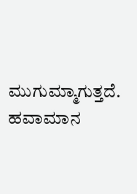ಮುಗುಮ್ಮಾಗುತ್ತದೆ. ಹವಾಮಾನ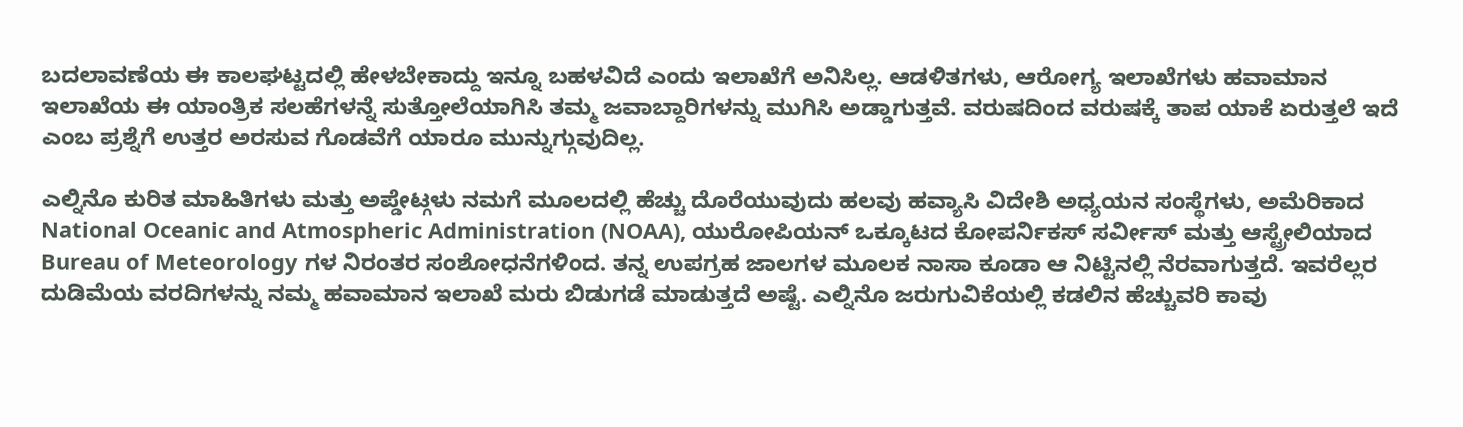ಬದಲಾವಣೆಯ ಈ ಕಾಲಘಟ್ಟದಲ್ಲಿ ಹೇಳಬೇಕಾದ್ದು ಇನ್ನೂ ಬಹಳವಿದೆ ಎಂದು ಇಲಾಖೆಗೆ ಅನಿಸಿಲ್ಲ. ಆಡಳಿತಗಳು, ಆರೋಗ್ಯ ಇಲಾಖೆಗಳು ಹವಾಮಾನ ಇಲಾಖೆಯ ಈ ಯಾಂತ್ರಿಕ ಸಲಹೆಗಳನ್ನೆ ಸುತ್ತೋಲೆಯಾಗಿಸಿ ತಮ್ಮ ಜವಾಬ್ದಾರಿಗಳನ್ನು ಮುಗಿಸಿ ಅಡ್ಡಾಗುತ್ತವೆ. ವರುಷದಿಂದ ವರುಷಕ್ಕೆ ತಾಪ ಯಾಕೆ ಏರುತ್ತಲೆ ಇದೆ ಎಂಬ ಪ್ರಶ್ನೆಗೆ ಉತ್ತರ ಅರಸುವ ಗೊಡವೆಗೆ ಯಾರೂ ಮುನ್ನುಗ್ಗುವುದಿಲ್ಲ.

ಎಲ್ನಿನೊ ಕುರಿತ ಮಾಹಿತಿಗಳು ಮತ್ತು ಅಪ್ಡೇಟ್ಗಳು ನಮಗೆ ಮೂಲದಲ್ಲಿ ಹೆಚ್ಚು ದೊರೆಯುವುದು ಹಲವು ಹವ್ಯಾಸಿ ವಿದೇಶಿ ಅಧ್ಯಯನ ಸಂಸ್ಥೆಗಳು, ಅಮೆರಿಕಾದ National Oceanic and Atmospheric Administration (NOAA), ಯುರೋಪಿಯನ್ ಒಕ್ಕೂಟದ ಕೋಪರ್ನಿಕಸ್ ಸರ್ವೀಸ್ ಮತ್ತು ಆಸ್ಟ್ರೇಲಿಯಾದ Bureau of Meteorology ಗಳ ನಿರಂತರ ಸಂಶೋಧನೆಗಳಿಂದ. ತನ್ನ ಉಪಗ್ರಹ ಜಾಲಗಳ ಮೂಲಕ ನಾಸಾ ಕೂಡಾ ಆ ನಿಟ್ಟಿನಲ್ಲಿ ನೆರವಾಗುತ್ತದೆ. ಇವರೆಲ್ಲರ ದುಡಿಮೆಯ ವರದಿಗಳನ್ನು ನಮ್ಮ ಹವಾಮಾನ ಇಲಾಖೆ ಮರು ಬಿಡುಗಡೆ ಮಾಡುತ್ತದೆ ಅಷ್ಟೆ. ಎಲ್ನಿನೊ ಜರುಗುವಿಕೆಯಲ್ಲಿ ಕಡಲಿನ ಹೆಚ್ಚುವರಿ ಕಾವು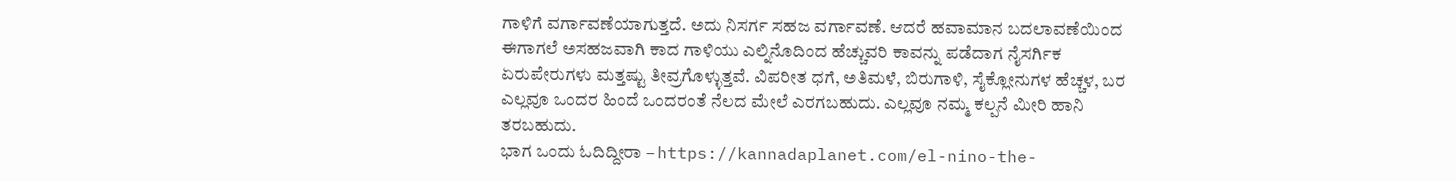ಗಾಳಿಗೆ ವರ್ಗಾವಣೆಯಾಗುತ್ತದೆ. ಅದು ನಿಸರ್ಗ ಸಹಜ ವರ್ಗಾವಣೆ. ಆದರೆ ಹವಾಮಾನ ಬದಲಾವಣೆಯಿಂದ ಈಗಾಗಲೆ ಅಸಹಜವಾಗಿ ಕಾದ ಗಾಳಿಯು ಎಲ್ನಿನೊದಿಂದ ಹೆಚ್ಚುವರಿ ಕಾವನ್ನು ಪಡೆದಾಗ ನೈಸರ್ಗಿಕ ಏರುಪೇರುಗಳು ಮತ್ತಷ್ಟು ತೀವ್ರಗೊಳ್ಳುತ್ತವೆ. ವಿಪರೀತ ಧಗೆ, ಅತಿಮಳೆ, ಬಿರುಗಾಳಿ, ಸೈಕ್ಲೋನುಗಳ ಹೆಚ್ಚಳ, ಬರ ಎಲ್ಲವೂ ಒಂದರ ಹಿಂದೆ ಒಂದರಂತೆ ನೆಲದ ಮೇಲೆ ಎರಗಬಹುದು. ಎಲ್ಲವೂ ನಮ್ಮ ಕಲ್ಪನೆ ಮೀರಿ ಹಾನಿ ತರಬಹುದು.
ಭಾಗ ಒಂದು ಓದಿದ್ದೀರಾ – https://kannadaplanet.com/el-nino-the-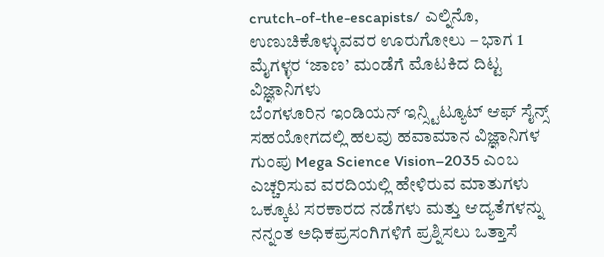crutch-of-the-escapists/ ಎಲ್ನಿನೊ, ಉಣುಚಿಕೊಳ್ಳುವವರ ಊರುಗೋಲು – ಭಾಗ 1
ಮೈಗಳ್ಳರ ‘ಜಾಣ’ ಮಂಡೆಗೆ ಮೊಟಕಿದ ದಿಟ್ಟ ವಿಜ್ಞಾನಿಗಳು
ಬೆಂಗಳೂರಿನ ಇಂಡಿಯನ್ ಇನ್ಸ್ಟಿಟ್ಯೂಟ್ ಆಫ್ ಸೈನ್ಸ್ ಸಹಯೋಗದಲ್ಲಿ ಹಲವು ಹವಾಮಾನ ವಿಜ್ಞಾನಿಗಳ ಗುಂಪು Mega Science Vision–2035 ಎಂಬ ಎಚ್ಚರಿಸುವ ವರದಿಯಲ್ಲಿ ಹೇಳಿರುವ ಮಾತುಗಳು ಒಕ್ಕೂಟ ಸರಕಾರದ ನಡೆಗಳು ಮತ್ತು ಆದ್ಯತೆಗಳನ್ನು ನನ್ನಂತ ಅಧಿಕಪ್ರಸಂಗಿಗಳಿಗೆ ಪ್ರಶ್ನಿಸಲು ಒತ್ತಾಸೆ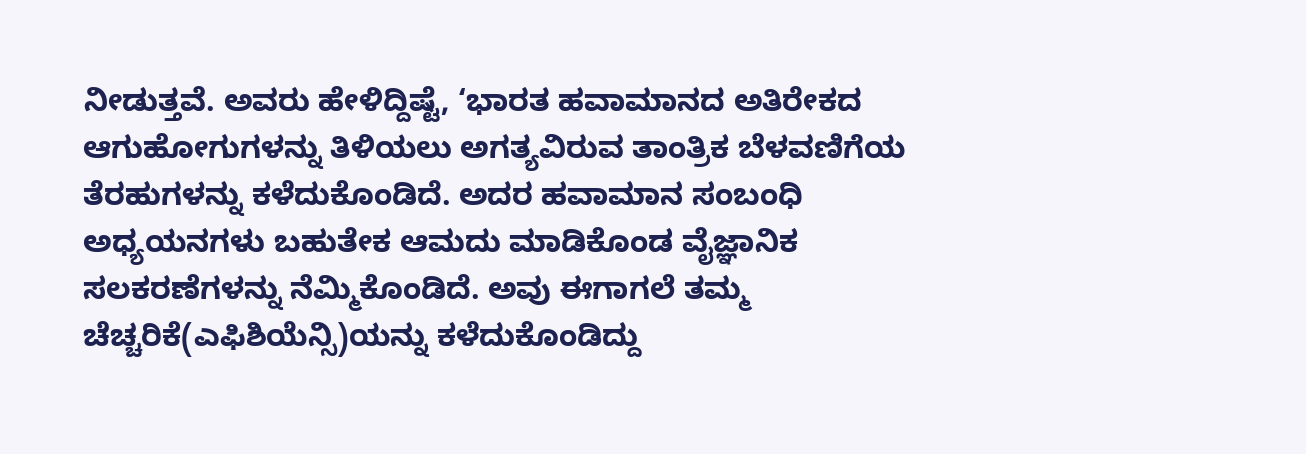ನೀಡುತ್ತವೆ. ಅವರು ಹೇಳಿದ್ದಿಷ್ಟೆ, ‘ಭಾರತ ಹವಾಮಾನದ ಅತಿರೇಕದ ಆಗುಹೋಗುಗಳನ್ನು ತಿಳಿಯಲು ಅಗತ್ಯವಿರುವ ತಾಂತ್ರಿಕ ಬೆಳವಣಿಗೆಯ ತೆರಹುಗಳನ್ನು ಕಳೆದುಕೊಂಡಿದೆ. ಅದರ ಹವಾಮಾನ ಸಂಬಂಧಿ ಅಧ್ಯಯನಗಳು ಬಹುತೇಕ ಆಮದು ಮಾಡಿಕೊಂಡ ವೈಜ್ಞಾನಿಕ ಸಲಕರಣೆಗಳನ್ನು ನೆಮ್ಮಿಕೊಂಡಿದೆ. ಅವು ಈಗಾಗಲೆ ತಮ್ಮ ಚೆಚ್ಚರಿಕೆ(ಎಫಿಶಿಯೆನ್ಸಿ)ಯನ್ನು ಕಳೆದುಕೊಂಡಿದ್ದು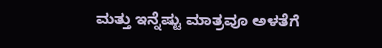ಮತ್ತು ಇನ್ನೆಷ್ಟು ಮಾತ್ರವೂ ಅಳತೆಗೆ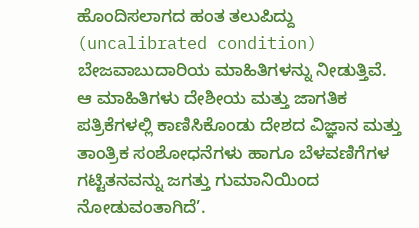ಹೊಂದಿಸಲಾಗದ ಹಂತ ತಲುಪಿದ್ದು (uncalibrated condition) ಬೇಜವಾಬುದಾರಿಯ ಮಾಹಿತಿಗಳನ್ನು ನೀಡುತ್ತಿವೆ. ಆ ಮಾಹಿತಿಗಳು ದೇಶೀಯ ಮತ್ತು ಜಾಗತಿಕ ಪತ್ರಿಕೆಗಳಲ್ಲಿ ಕಾಣಿಸಿಕೊಂಡು ದೇಶದ ವಿಜ್ಞಾನ ಮತ್ತು ತಾಂತ್ರಿಕ ಸಂಶೋಧನೆಗಳು ಹಾಗೂ ಬೆಳವಣಿಗೆಗಳ ಗಟ್ಟಿತನವನ್ನು ಜಗತ್ತು ಗುಮಾನಿಯಿಂದ ನೋಡುವಂತಾಗಿದೆ’.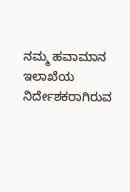ನಮ್ಮ ಹವಾಮಾನ ಇಲಾಖೆಯ ನಿರ್ದೇಶಕರಾಗಿರುವ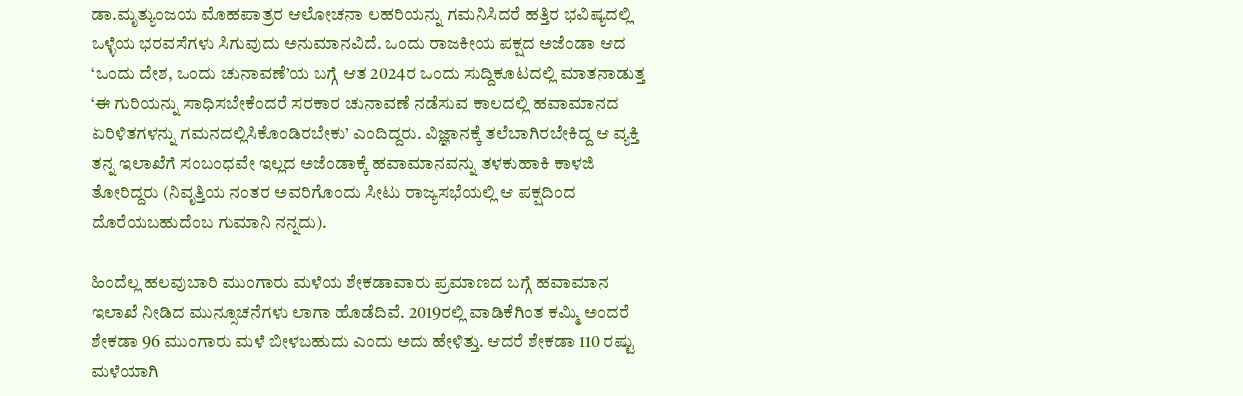ಡಾ.ಮೃತ್ಯುಂಜಯ ಮೊಹಪಾತ್ರರ ಆಲೋಚನಾ ಲಹರಿಯನ್ನು ಗಮನಿಸಿದರೆ ಹತ್ತಿರ ಭವಿಷ್ಯದಲ್ಲಿ ಒಳ್ಳೆಯ ಭರವಸೆಗಳು ಸಿಗುವುದು ಅನುಮಾನವಿದೆ. ಒಂದು ರಾಜಕೀಯ ಪಕ್ಷದ ಅಜೆಂಡಾ ಆದ ‘ಒಂದು ದೇಶ, ಒಂದು ಚುನಾವಣೆ’ಯ ಬಗ್ಗೆ ಆತ 2024ರ ಒಂದು ಸುದ್ದಿಕೂಟದಲ್ಲಿ ಮಾತನಾಡುತ್ತ ‘ಈ ಗುರಿಯನ್ನು ಸಾಧಿಸಬೇಕೆಂದರೆ ಸರಕಾರ ಚುನಾವಣೆ ನಡೆಸುವ ಕಾಲದಲ್ಲಿ ಹವಾಮಾನದ ಏರಿಳಿತಗಳನ್ನು ಗಮನದಲ್ಲಿಸಿಕೊಂಡಿರಬೇಕು’ ಎಂದಿದ್ದರು. ವಿಜ್ಞಾನಕ್ಕೆ ತಲೆಬಾಗಿರಬೇಕಿದ್ದ ಆ ವ್ಯಕ್ತಿ ತನ್ನ ಇಲಾಖೆಗೆ ಸಂಬಂಧವೇ ಇಲ್ಲದ ಅಜೆಂಡಾಕ್ಕೆ ಹವಾಮಾನವನ್ನು ತಳಕುಹಾಕಿ ಕಾಳಜಿ ತೋರಿದ್ದರು (ನಿವೃತ್ತಿಯ ನಂತರ ಅವರಿಗೊಂದು ಸೀಟು ರಾಜ್ಯಸಭೆಯಲ್ಲಿ ಆ ಪಕ್ಷದಿಂದ ದೊರೆಯಬಹುದೆಂಬ ಗುಮಾನಿ ನನ್ನದು).

ಹಿಂದೆಲ್ಲ ಹಲವುಬಾರಿ ಮುಂಗಾರು ಮಳೆಯ ಶೇಕಡಾವಾರು ಪ್ರಮಾಣದ ಬಗ್ಗೆ ಹವಾಮಾನ ಇಲಾಖೆ ನೀಡಿದ ಮುನ್ಸೂಚನೆಗಳು ಲಾಗಾ ಹೊಡೆದಿವೆ. 2019ರಲ್ಲಿ ವಾಡಿಕೆಗಿಂತ ಕಮ್ಮಿ ಅಂದರೆ ಶೇಕಡಾ 96 ಮುಂಗಾರು ಮಳೆ ಬೀಳಬಹುದು ಎಂದು ಅದು ಹೇಳಿತ್ತು. ಆದರೆ ಶೇಕಡಾ 110 ರಷ್ಟು ಮಳೆಯಾಗಿ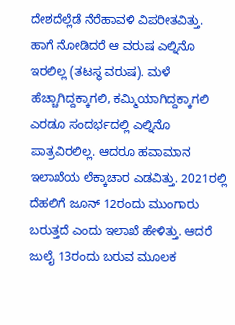ದೇಶದೆಲ್ಲೆಡೆ ನೆರೆಹಾವಳಿ ವಿಪರೀತವಿತ್ತು. ಹಾಗೆ ನೋಡಿದರೆ ಆ ವರುಷ ಎಲ್ನಿನೊ ಇರಲಿಲ್ಲ (ತಟಸ್ಥ ವರುಷ). ಮಳೆ ಹೆಚ್ಚಾಗಿದ್ದಕ್ಕಾಗಲಿ, ಕಮ್ಮಿಯಾಗಿದ್ದಕ್ಕಾಗಲಿ ಎರಡೂ ಸಂದರ್ಭದಲ್ಲಿ ಎಲ್ನಿನೊ ಪಾತ್ರವಿರಲಿಲ್ಲ. ಆದರೂ ಹವಾಮಾನ ಇಲಾಖೆಯ ಲೆಕ್ಕಾಚಾರ ಎಡವಿತ್ತು. 2021ರಲ್ಲಿ ದೆಹಲಿಗೆ ಜೂನ್ 12ರಂದು ಮುಂಗಾರು ಬರುತ್ತದೆ ಎಂದು ಇಲಾಖೆ ಹೇಳಿತ್ತು. ಆದರೆ ಜುಲೈ 13ರಂದು ಬರುವ ಮೂಲಕ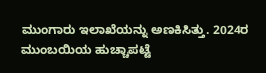ಮುಂಗಾರು ಇಲಾಖೆಯನ್ನು ಅಣಕಿಸಿತ್ತು. 2024ರ ಮುಂಬಯಿಯ ಹುಚ್ಚಾಪಟ್ಟೆ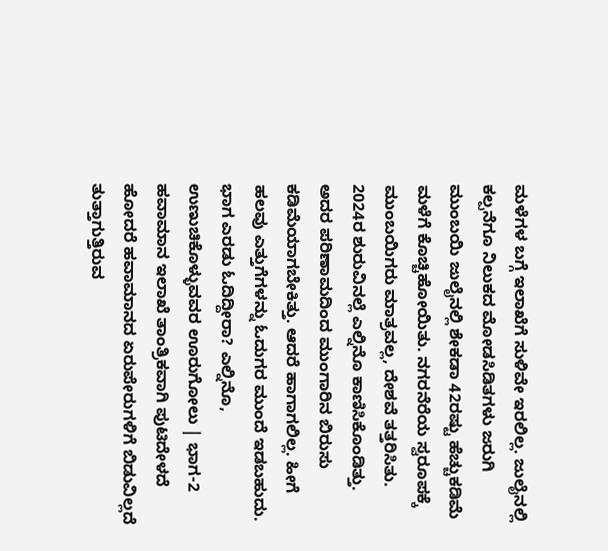ಮಳೆಗಳ ಬಗ್ಗೆ ಇಲಾಖೆಗೆ ಸುಳಿವೇ ಇರಲಿಲ್ಲ. ಜುಲೈನಲ್ಲಿ ಕಲ್ಪನೆಗೂ ನಿಲುಕದ ಮೋಡಸಿಡಿತಗಳು ಜರುಗಿ ಮುಂಬಯಿ ಜುಲೈನಲ್ಲಿ ಶೇಕಡಾ 42ರಷ್ಟು ಹೆಚ್ಚುಕಡಿಮೆ ಮಳೆಗೆ ಕೊಚ್ಚಿಹೋಯಿತು. ನಗರನೆರೆಯ ಸ್ವರೂಪಕ್ಕೆ ಮುಂಬಯಿಗರು ಮಾತ್ರವಲ್ಲ, ದೇಶವೆ ತತ್ತರಿಸಿತು. 2024ರ ಶುರುವಿನಲ್ಲೆ ಎಲ್ನಿನೊ ಕಾಣಿಸಿಕೊಂಡಿತ್ತು. ಅದರ ಪರಿಣಾಮದಿಂದ ಮುಂಗಾರಿನ ಬಿರುಸು ಕಡಿಮೆಯಾಗಬೇಕಿತ್ತು. ಆದರೆ ಹಾಗಾಗಲಿಲ್ಲ. ಹೀಗೆ ಹಲವು ಎತ್ತುಗೆಗಳನ್ನು ಓದುಗರ ಮುಂದೆ ಇಡಬಹುದು.
ಭಾಗ ಎರಡು ಓದಿದ್ದೀರಾ? ಎಲ್ನಿನೊ, ಉಣುಚಿಕೊಳ್ಳುವವರ ಊರುಗೋಲು | ಭಾಗ-2
ಹವಾಮಾನ ಇಲಾಖೆ ತಾಂತ್ರಿಕವಾಗಿ ಪುಟಿದೇಳದೆ ಹೋದರೆ ಹವಾಮಾನದ ಏರುಪೇರುಗಳಿಗೆ ಬಿಡುವಿಲ್ಲದೆ ತುತ್ತಾಗುತ್ತಿರುವ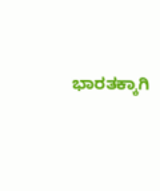ಭಾರತಕ್ಕಾಗಿ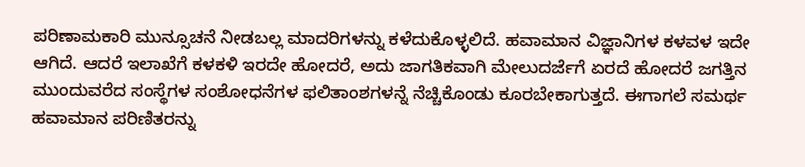ಪರಿಣಾಮಕಾರಿ ಮುನ್ಸೂಚನೆ ನೀಡಬಲ್ಲ ಮಾದರಿಗಳನ್ನು ಕಳೆದುಕೊಳ್ಳಲಿದೆ. ಹವಾಮಾನ ವಿಜ್ಞಾನಿಗಳ ಕಳವಳ ಇದೇ ಆಗಿದೆ. ಆದರೆ ಇಲಾಖೆಗೆ ಕಳಕಳಿ ಇರದೇ ಹೋದರೆ, ಅದು ಜಾಗತಿಕವಾಗಿ ಮೇಲುದರ್ಜೆಗೆ ಏರದೆ ಹೋದರೆ ಜಗತ್ತಿನ ಮುಂದುವರೆದ ಸಂಸ್ಥೆಗಳ ಸಂಶೋಧನೆಗಳ ಫಲಿತಾಂಶಗಳನ್ನೆ ನೆಚ್ಚಿಕೊಂಡು ಕೂರಬೇಕಾಗುತ್ತದೆ. ಈಗಾಗಲೆ ಸಮರ್ಥ ಹವಾಮಾನ ಪರಿಣಿತರನ್ನು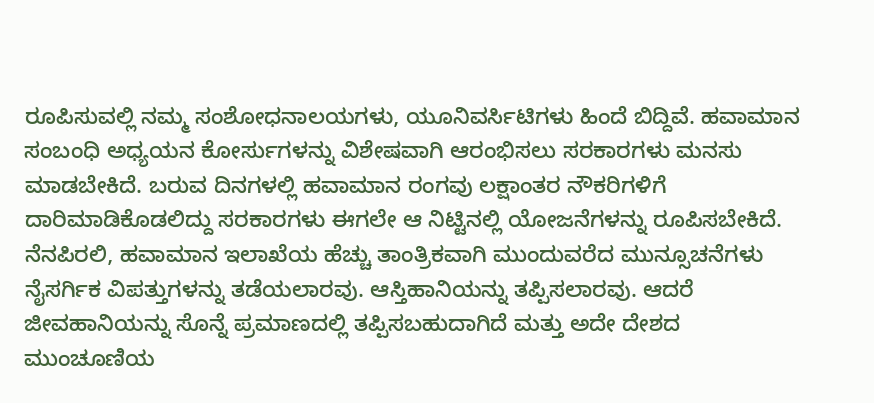ರೂಪಿಸುವಲ್ಲಿ ನಮ್ಮ ಸಂಶೋಧನಾಲಯಗಳು, ಯೂನಿವರ್ಸಿಟಿಗಳು ಹಿಂದೆ ಬಿದ್ದಿವೆ. ಹವಾಮಾನ ಸಂಬಂಧಿ ಅಧ್ಯಯನ ಕೋರ್ಸುಗಳನ್ನು ವಿಶೇಷವಾಗಿ ಆರಂಭಿಸಲು ಸರಕಾರಗಳು ಮನಸು ಮಾಡಬೇಕಿದೆ. ಬರುವ ದಿನಗಳಲ್ಲಿ ಹವಾಮಾನ ರಂಗವು ಲಕ್ಷಾಂತರ ನೌಕರಿಗಳಿಗೆ ದಾರಿಮಾಡಿಕೊಡಲಿದ್ದು ಸರಕಾರಗಳು ಈಗಲೇ ಆ ನಿಟ್ಟಿನಲ್ಲಿ ಯೋಜನೆಗಳನ್ನು ರೂಪಿಸಬೇಕಿದೆ.
ನೆನಪಿರಲಿ, ಹವಾಮಾನ ಇಲಾಖೆಯ ಹೆಚ್ಚು ತಾಂತ್ರಿಕವಾಗಿ ಮುಂದುವರೆದ ಮುನ್ಸೂಚನೆಗಳು ನೈಸರ್ಗಿಕ ವಿಪತ್ತುಗಳನ್ನು ತಡೆಯಲಾರವು. ಆಸ್ತಿಹಾನಿಯನ್ನು ತಪ್ಪಿಸಲಾರವು. ಆದರೆ ಜೀವಹಾನಿಯನ್ನು ಸೊನ್ನೆ ಪ್ರಮಾಣದಲ್ಲಿ ತಪ್ಪಿಸಬಹುದಾಗಿದೆ ಮತ್ತು ಅದೇ ದೇಶದ ಮುಂಚೂಣಿಯ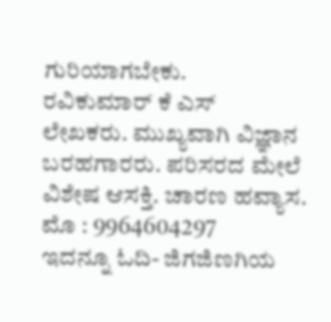ಗುರಿಯಾಗಬೇಕು.
ರವಿಕುಮಾರ್ ಕೆ ಎಸ್
ಲೇಖಕರು. ಮುಖ್ಯವಾಗಿ ವಿಜ್ಞಾನ ಬರಹಗಾರರು. ಪರಿಸರದ ಮೇಲೆ ವಿಶೇಷ ಆಸಕ್ತಿ. ಚಾರಣ ಹವ್ಯಾಸ.
ಮೊ : 9964604297
ಇದನ್ನೂ ಓದಿ- ಜಿಗಜಿಣಗಿಯ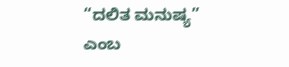“ದಲಿತ ಮನುಷ್ಯ” ಎಂಬ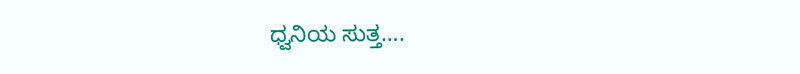ಧ್ವನಿಯ ಸುತ್ತ….